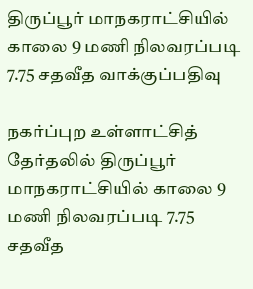திருப்பூர் மாநகராட்சியில் காலை 9 மணி நிலவரப்படி 7.75 சதவீத வாக்குப்பதிவு

நகர்ப்புற உள்ளாட்சித் தேர்தலில் திருப்பூர் மாநகராட்சியில் காலை 9 மணி நிலவரப்படி 7.75 சதவீத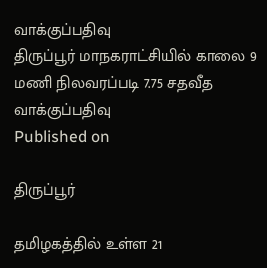வாக்குப்பதிவு
திருப்பூர் மாநகராட்சியில் காலை 9 மணி நிலவரப்படி 7.75 சதவீத வாக்குப்பதிவு
Published on

திருப்பூர்

தமிழகத்தில் உள்ள 21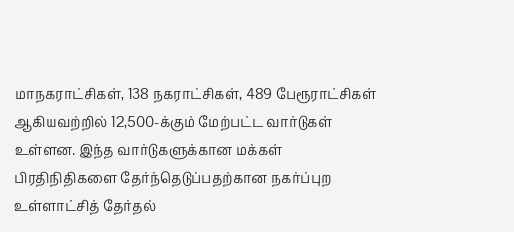மாநகராட்சிகள், 138 நகராட்சிகள், 489 பேரூராட்சிகள் ஆகியவற்றில் 12,500-க்கும் மேற்பட்ட வார்டுகள் உள்ளன. இந்த வார்டுகளுக்கான மக்கள் பிரதிநிதிகளை தேர்ந்தெடுப்பதற்கான நகர்ப்புற உள்ளாட்சித் தேர்தல்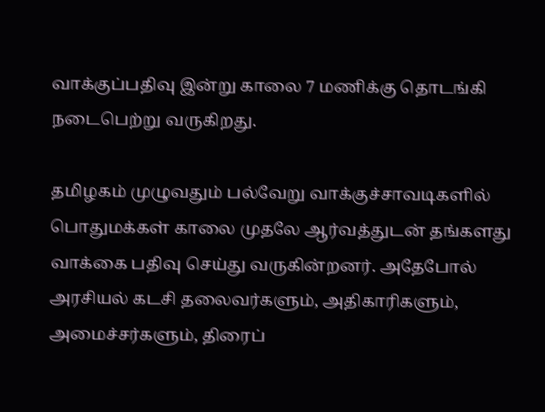வாக்குப்பதிவு இன்று காலை 7 மணிக்கு தொடங்கி நடைபெற்று வருகிறது.

தமிழகம் முழுவதும் பல்வேறு வாக்குச்சாவடிகளில் பொதுமக்கள் காலை முதலே ஆர்வத்துடன் தங்களது வாக்கை பதிவு செய்து வருகின்றனர். அதேபோல் அரசியல் கடசி தலைவர்களும், அதிகாரிகளும், அமைச்சர்களும், திரைப்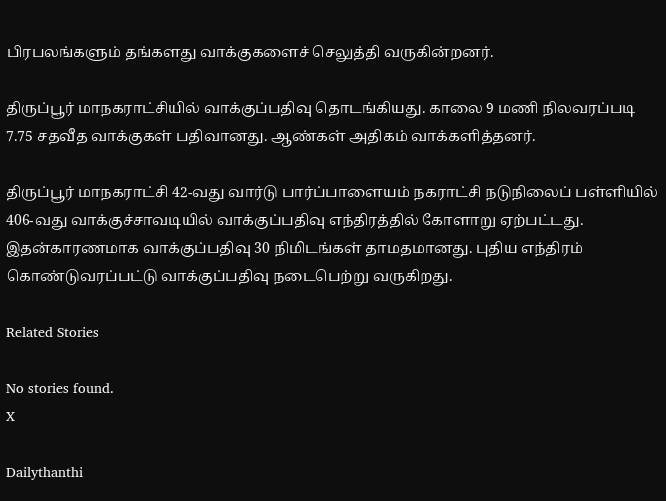பிரபலங்களும் தங்களது வாக்குகளைச் செலுத்தி வருகின்றனர்.

திருப்பூர் மாநகராட்சியில் வாக்குப்பதிவு தொடங்கியது. காலை 9 மணி நிலவரப்படி 7.75 சதவீத வாக்குகள் பதிவானது. ஆண்கள் அதிகம் வாக்களித்தனர்.

திருப்பூர் மாநகராட்சி 42-வது வார்டு பார்ப்பாளையம் நகராட்சி நடுநிலைப் பள்ளியில் 406-வது வாக்குச்சாவடியில் வாக்குப்பதிவு எந்திரத்தில் கோளாறு ஏற்பட்டது. இதன்காரணமாக வாக்குப்பதிவு 30 நிமிடங்கள் தாமதமானது. புதிய எந்திரம் கொண்டுவரப்பட்டு வாக்குப்பதிவு நடைபெற்று வருகிறது.

Related Stories

No stories found.
X

Dailythanthi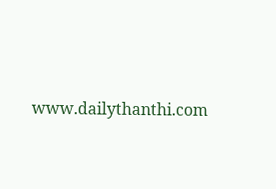www.dailythanthi.com